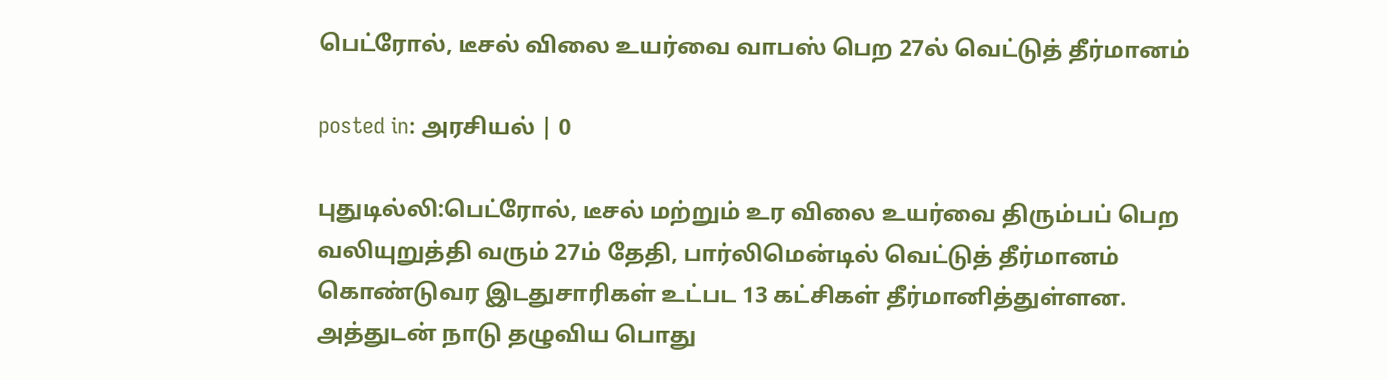பெட்ரோல், டீசல் விலை உயர்வை வாபஸ் பெற 27ல் வெட்டுத் தீர்மானம்

posted in: அரசியல் | 0

புதுடில்லி:பெட்ரோல், டீசல் மற்றும் உர விலை உயர்வை திரும்பப் பெற வலியுறுத்தி வரும் 27ம் தேதி, பார்லிமென்டில் வெட்டுத் தீர்மானம் கொண்டுவர இடதுசாரிகள் உட்பட 13 கட்சிகள் தீர்மானித்துள்ளன. அத்துடன் நாடு தழுவிய பொது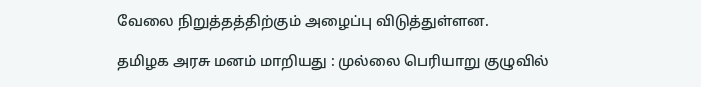வேலை நிறுத்தத்திற்கும் அழைப்பு விடுத்துள்ளன.

தமிழக அரசு மனம் மாறியது : முல்லை பெரியாறு குழுவில்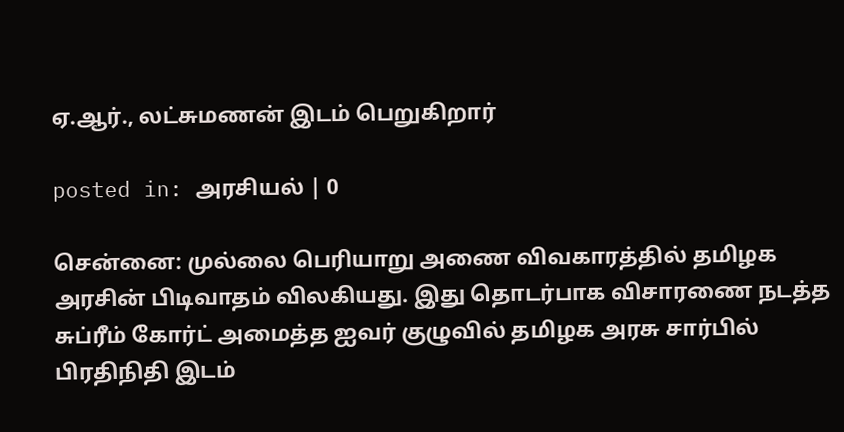ஏ.ஆர்., லட்சுமணன் இடம் பெறுகிறார்

posted in: அரசியல் | 0

சென்னை: முல்லை பெரியாறு அணை விவகாரத்தில் தமிழக அரசின் பிடிவாதம் விலகியது. இது தொடர்பாக விசாரணை நடத்த சுப்ரீம் கோர்ட் அமைத்த ஐவர் குழுவில் தமிழக அரசு சார்பில் பிரதிநிதி இடம்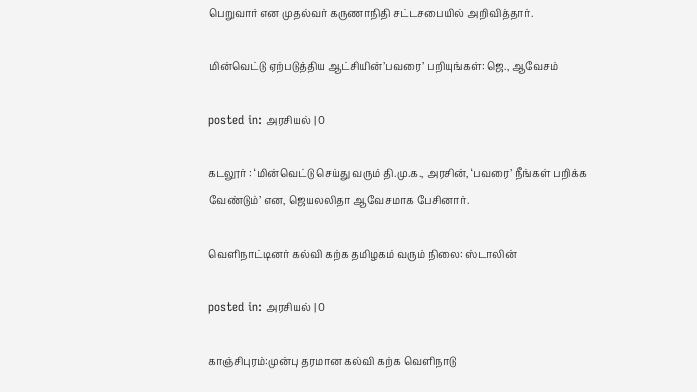பெறுவார் என முதல்வர் கருணாநிதி சட்டசபையில் அறிவித்தார்.

மின்வெட்டு ஏற்படுத்திய ஆட்சியின்’பவரை’ பறியுங்கள்: ஜெ., ஆவேசம்

posted in: அரசியல் | 0

கடலூர் : ‘மின்வெட்டு செய்து வரும் தி.மு.க., அரசின், ‘பவரை’ நீங்கள் பறிக்க வேண்டும்’ என, ஜெயலலிதா ஆவேசமாக பேசினார்.

வெளிநாட்டினர் கல்வி கற்க தமிழகம் வரும் நிலை: ஸ்டாலின்

posted in: அரசியல் | 0

காஞ்சிபுரம்:முன்பு தரமான கல்வி கற்க வெளிநாடு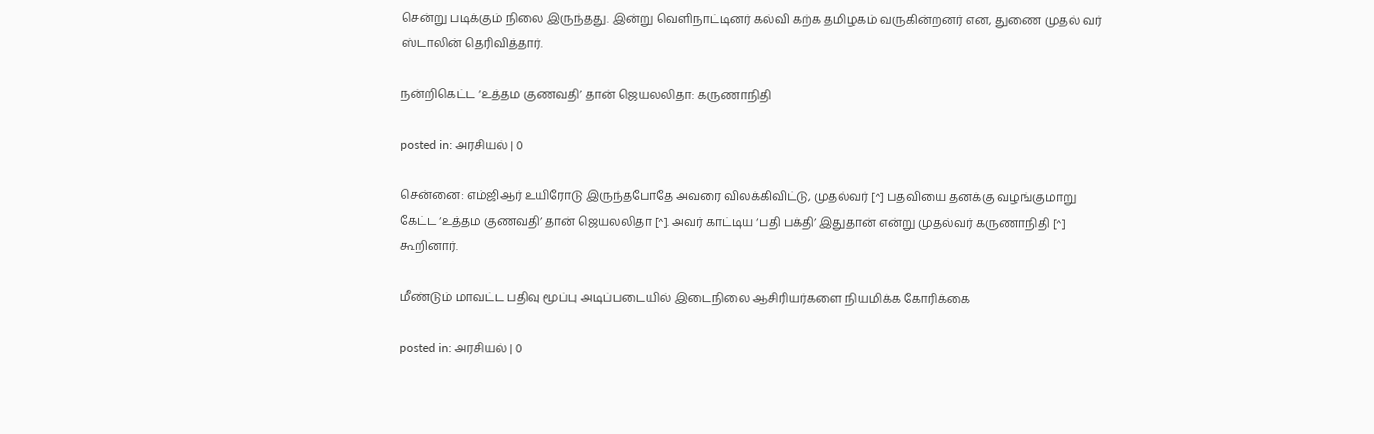சென்று படிக்கும் நிலை இருந்தது. இன்று வெளிநாட்டினர் கல்வி கற்க தமிழகம் வருகின்றனர் என, துணை முதல் வர் ஸ்டாலின் தெரிவித்தார்.

நன்றிகெட்ட ‘உத்தம குணவதி’ தான் ஜெயலலிதா: கருணாநிதி

posted in: அரசியல் | 0

சென்னை: எம்ஜிஆர் உயிரோடு இருந்தபோதே அவரை விலக்கிவிட்டு, முதல்வர் [^] பதவியை தனக்கு வழங்குமாறு கேட்ட ‘உத்தம குணவதி’ தான் ஜெயலலிதா [^]. அவர் காட்டிய ‘பதி பக்தி’ இதுதான் என்று முதல்வர் கருணாநிதி [^] கூறினார்.

மீண்டும் மாவட்ட பதிவு மூப்பு அடிப்படையில் இடைநிலை ஆசிரியர்களை நியமிக்க கோரிக்கை

posted in: அரசியல் | 0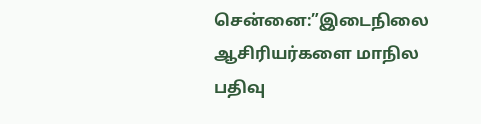சென்னை:”இடைநிலை ஆசிரியர்களை மாநில பதிவு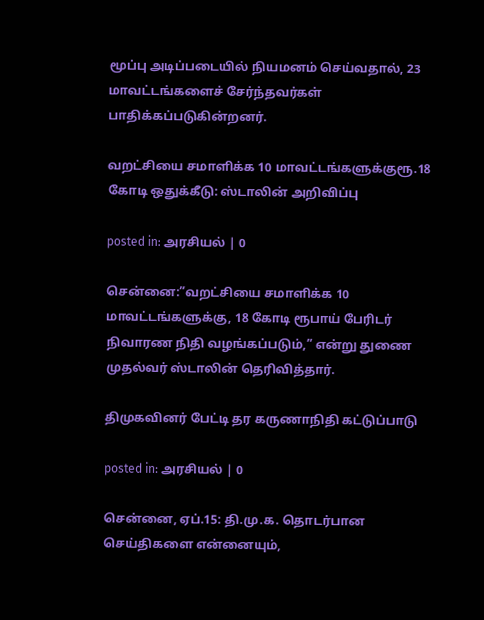மூப்பு அடிப்படையில் நியமனம் செய்வதால், 23 மாவட்டங்களைச் சேர்ந்தவர்கள் பாதிக்கப்படுகின்றனர்.

வறட்சியை சமாளிக்க 10 மாவட்டங்களுக்குரூ.18 கோடி ஒதுக்கீடு: ஸ்டாலின் அறிவிப்பு

posted in: அரசியல் | 0

சென்னை:”வறட்சியை சமாளிக்க 10 மாவட்டங்களுக்கு, 18 கோடி ரூபாய் பேரிடர் நிவாரண நிதி வழங்கப்படும்,” என்று துணை முதல்வர் ஸ்டாலின் தெரிவித்தார்.

திமுகவினர் பேட்டி தர கருணாநிதி கட்டுப்பாடு

posted in: அரசியல் | 0

சென்னை, ஏப்.15: தி.மு.க. தொடர்பான செய்திகளை என்னையும்,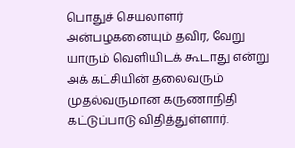பொதுச் செயலாளர் அன்பழகனையும் தவிர, வேறு யாரும் வெளியிடக் கூடாது என்று அக் கட்சியின் தலைவரும் முதல்வருமான கருணாநிதி கட்டுப்பாடு விதித்துள்ளார்.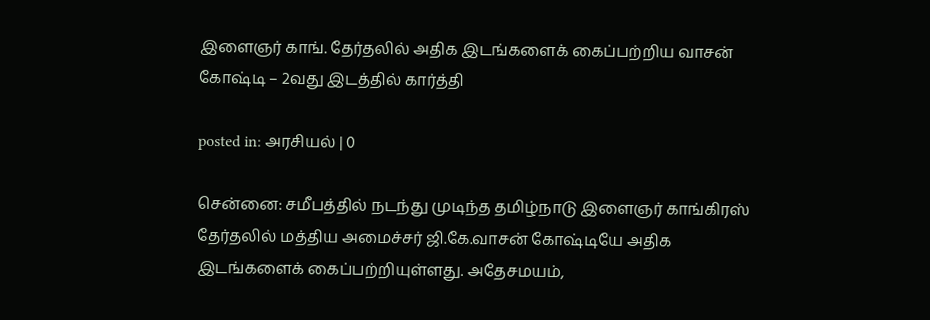இளைஞர் காங். தேர்தலில் அதிக இடங்களைக் கைப்பற்றிய வாசன் கோஷ்டி – 2வது இடத்தில் கார்த்தி

posted in: அரசியல் | 0

சென்னை: சமீபத்தில் நடந்து முடிந்த தமிழ்நாடு இளைஞர் காங்கிரஸ் தேர்தலில் மத்திய அமைச்சர் ஜி.கே.வாசன் கோஷ்டியே அதிக இடங்களைக் கைப்பற்றியுள்ளது. அதேசமயம்,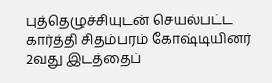புத்தெழுச்சியுடன் செயல்பட்ட கார்த்தி சிதம்பரம் கோஷ்டியினர் 2வது இடத்தைப்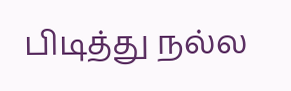பிடித்து நல்ல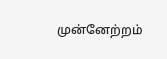முன்னேற்றம்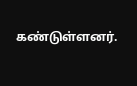கண்டுள்ளனர்.